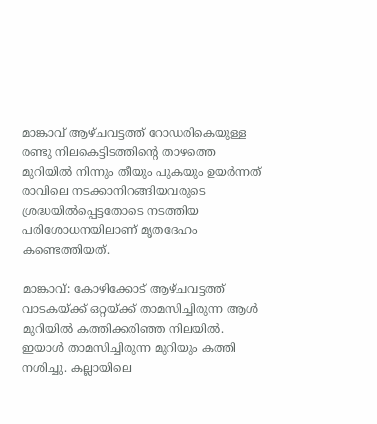മാങ്കാവ് ആഴ്ചവട്ടത്ത് റോഡരികെയുള്ള രണ്ടു നിലകെട്ടിടത്തിന്റെ താഴത്തെ മുറിയില്‍ നിന്നും തീയും പുകയും ഉയര്‍ന്നത് രാവിലെ നടക്കാനിറങ്ങിയവരുടെ ശ്രദ്ധയില്‍പ്പെട്ടതോടെ നടത്തിയ പരിശോധനയിലാണ് മൃതദേഹം കണ്ടെത്തിയത്.

മാങ്കാവ്: കോഴിക്കോട് ആഴ്ചവട്ടത്ത് വാടകയ്ക്ക് ഒറ്റയ്ക്ക് താമസിച്ചിരുന്ന ആള്‍ മുറിയില്‍ കത്തിക്കരിഞ്ഞ നിലയില്‍. ഇയാള്‍ താമസിച്ചിരുന്ന മുറിയും കത്തി നശിച്ചു. കല്ലായിലെ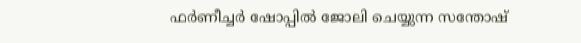ഫര്‍ണീച്ചര്‍ ഷോപ്പില്‍ ജോലി ചെയ്യുന്ന സന്തോഷ്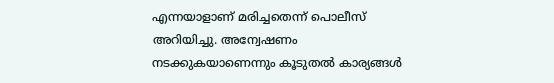എന്നയാളാണ് മരിച്ചതെന്ന് പൊലീസ് അറിയിച്ചു. അന്വേഷണം നടക്കുകയാണെന്നും കൂടുതല്‍ കാര്യങ്ങള്‍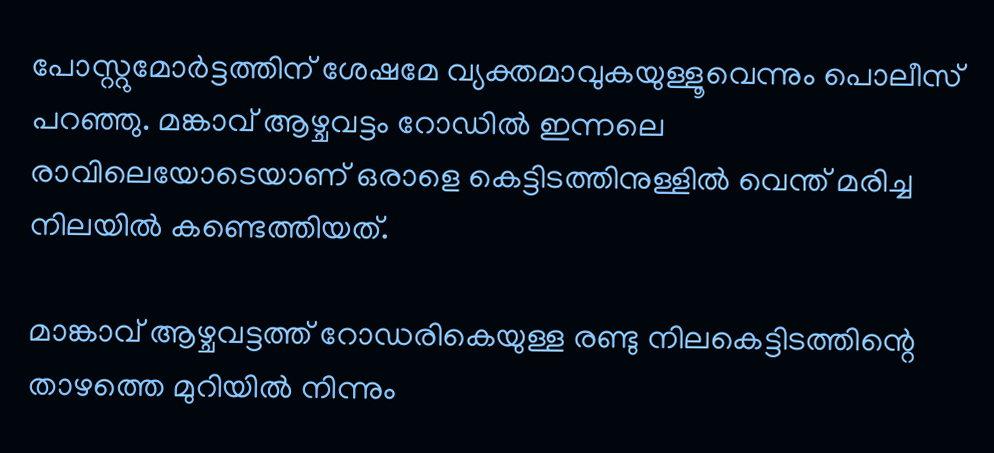പോസ്റ്റുമോര്‍ട്ടത്തിന് ശേഷമേ വ്യക്തമാവുകയുള്ളൂവെന്നും പൊലീസ് പറഞ്ഞു. മങ്കാവ് ആഴ്ചവട്ടം റോഡിൽ ഇന്നലെ രാവിലെയോടെയാണ് ഒരാളെ കെട്ടിടത്തിനുള്ളിൽ വെന്ത് മരിച്ച നിലയിൽ കണ്ടെത്തിയത്.

മാങ്കാവ് ആഴ്ചവട്ടത്ത് റോഡരികെയുള്ള രണ്ടു നിലകെട്ടിടത്തിന്റെ താഴത്തെ മുറിയില്‍ നിന്നും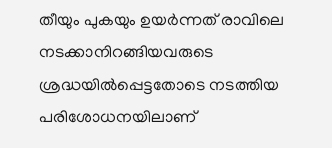തീയും പുകയും ഉയര്‍ന്നത് രാവിലെ നടക്കാനിറങ്ങിയവരുടെ ശ്രദ്ധയില്‍പ്പെട്ടതോടെ നടത്തിയ പരിശോധനയിലാണ്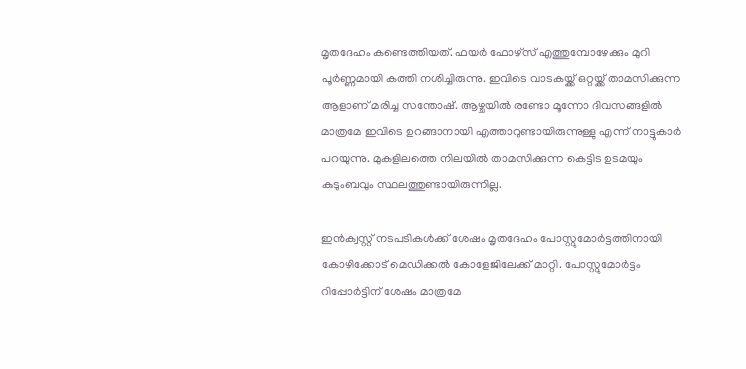മൃതദേഹം കണ്ടെത്തിയത്. ഫയര്‍ ഫോഴ്സ് എത്തുമ്പോഴേക്കും മുറി പൂര്‍ണ്ണമായി കത്തി നശിച്ചിരുന്നു. ഇവിടെ വാടകയ്ക്ക് ഒറ്റയ്ക്ക് താമസിക്കുന്ന ആളാണ് മരിച്ച സന്തോഷ്. ആഴ്ചയില്‍ രണ്ടോ മൂന്നോ ദിവസങ്ങളില്‍ മാത്രമേ ഇവിടെ ഉറങ്ങാനായി എത്താറുണ്ടായിരുന്നുള്ളു എന്ന് നാട്ടുകാര്‍ പറയുന്നു. മുകളിലത്തെ നിലയില്‍ താമസിക്കുന്ന കെട്ടിട ഉടമയും കുടുംബവും സ്ഥലത്തുണ്ടായിരുന്നില്ല.

ഇന്‍ക്വസ്റ്റ് നടപടികള്‍ക്ക് ശേഷം മൃതദേഹം പോസ്റ്റുമോര്‍ട്ടത്തിനായി കോഴിക്കോട് മെഡിക്കല്‍ കോളേജിലേക്ക് മാറ്റി. പോസ്റ്റുമോര്‍ട്ടം റിപ്പോര്‍ട്ടിന് ശേഷം മാത്രമേ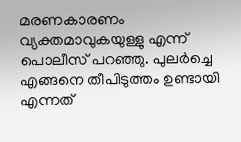മരണകാരണം വ്യക്തമാവുകയുള്ളു എന്ന് പൊലീസ് പറഞ്ഞു. പുലര്‍ച്ചെ എങ്ങനെ തീപിടുത്തം ഉണ്ടായി എന്നത്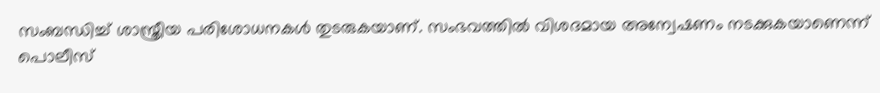സംബന്ധിച്ച് ശാസ്ത്രീയ പരിശോധനകള്‍ തുടരുകയാണ്. സംഭവത്തിൽ വിശദമായ അന്വേഷണം നടക്കുകയാണെന്ന് പൊലീസ്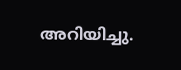അറിയിച്ചു.